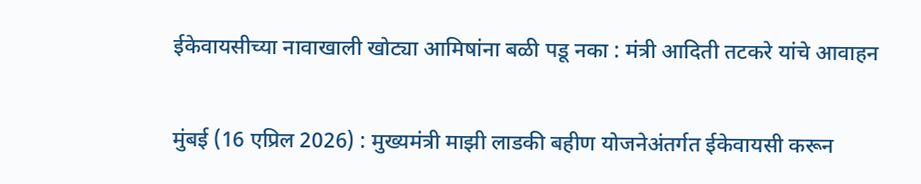ईकेवायसीच्या नावाखाली खोट्या आमिषांना बळी पडू नका : मंत्री आदिती तटकरे यांचे आवाहन


मुंबई (16 एप्रिल 2026) : मुख्यमंत्री माझी लाडकी बहीण योजनेअंतर्गत ईकेवायसी करून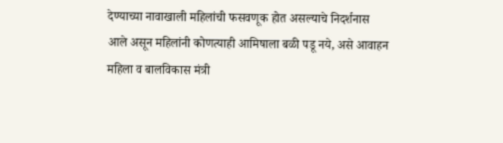देण्याच्या नावाखाली महिलांची फसवणूक होत असल्याचे निदर्शनास आले असून महिलांनी कोणत्याही आमिषाला बळी पडू नये, असे आवाहन महिला व बालविकास मंत्री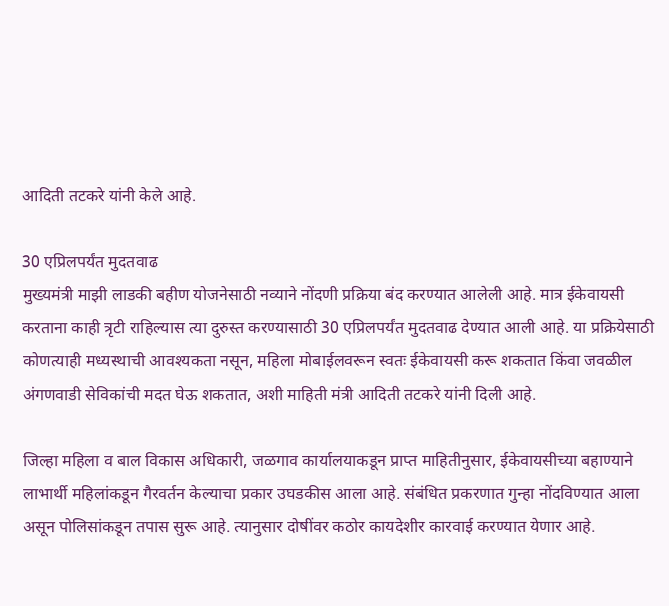आदिती तटकरे यांनी केले आहे.

30 एप्रिलपर्यंत मुदतवाढ
मुख्यमंत्री माझी लाडकी बहीण योजनेसाठी नव्याने नोंदणी प्रक्रिया बंद करण्यात आलेली आहे. मात्र ईकेवायसी करताना काही त्रृटी राहिल्यास त्या दुरुस्त करण्यासाठी 30 एप्रिलपर्यंत मुदतवाढ देण्यात आली आहे. या प्रक्रियेसाठी कोणत्याही मध्यस्थाची आवश्यकता नसून, महिला मोबाईलवरून स्वतः ईकेवायसी करू शकतात किंवा जवळील अंगणवाडी सेविकांची मदत घेऊ शकतात, अशी माहिती मंत्री आदिती तटकरे यांनी दिली आहे.

जिल्हा महिला व बाल विकास अधिकारी, जळगाव कार्यालयाकडून प्राप्त माहितीनुसार, ईकेवायसीच्या बहाण्याने लाभार्थी महिलांकडून गैरवर्तन केल्याचा प्रकार उघडकीस आला आहे. संबंधित प्रकरणात गुन्हा नोंदविण्यात आला असून पोलिसांकडून तपास सुरू आहे. त्यानुसार दोषींवर कठोर कायदेशीर कारवाई करण्यात येणार आहे.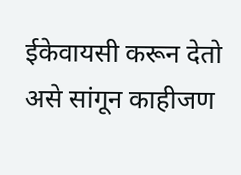ईकेवायसी करून देतो असे सांगून काहीजण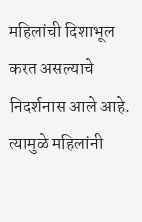महिलांची दिशाभूल करत असल्याचे निदर्शनास आले आहे. त्यामुळे महिलांनी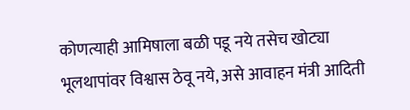कोणत्याही आमिषाला बळी पडू नये तसेच खोट्या भूलथापांवर विश्वास ठेवू नये, असे आवाहन मंत्री आदिती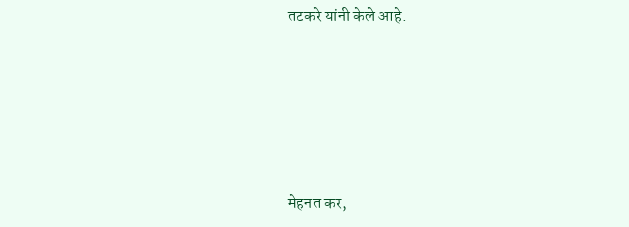तटकरे यांनी केले आहे.





मेहनत कर,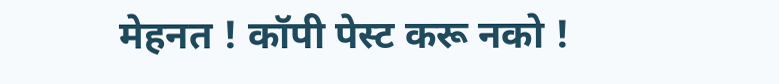मेहनत ! कॉपी पेस्ट करू नको !